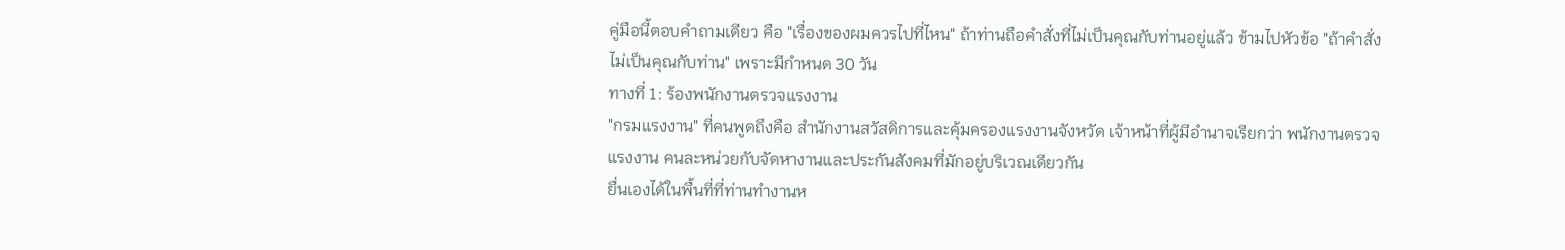คู่มือนี้ตอบคำถามเดียว คือ "เรื่องของผมควรไปที่ไหน" ถ้าท่านถือคำสั่งที่ไม่เป็นคุณกับท่านอยู่แล้ว ข้ามไปหัวข้อ "ถ้าคำสั่งไม่เป็นคุณกับท่าน" เพราะมีกำหนด 30 วัน
ทางที่ 1: ร้องพนักงานตรวจแรงงาน
"กรมแรงงาน" ที่คนพูดถึงคือ สำนักงานสวัสดิการและคุ้มครองแรงงานจังหวัด เจ้าหน้าที่ผู้มีอำนาจเรียกว่า พนักงานตรวจแรงงาน คนละหน่วยกับจัดหางานและประกันสังคมที่มักอยู่บริเวณเดียวกัน
ยื่นเองได้ในพื้นที่ที่ท่านทำงานห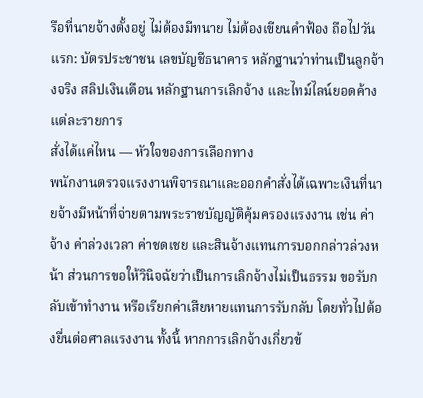รือที่นายจ้างตั้งอยู่ ไม่ต้องมีทนาย ไม่ต้องเขียนคำฟ้อง ถือไปวันแรก: บัตรประชาชน เลขบัญชีธนาคาร หลักฐานว่าท่านเป็นลูกจ้างจริง สลิปเงินเดือน หลักฐานการเลิกจ้าง และไทม์ไลน์ยอดค้างแต่ละรายการ
สั่งได้แค่ไหน — หัวใจของการเลือกทาง
พนักงานตรวจแรงงานพิจารณาและออกคำสั่งได้เฉพาะเงินที่นายจ้างมีหน้าที่จ่ายตามพระราชบัญญัติคุ้มครองแรงงาน เช่น ค่าจ้าง ค่าล่วงเวลา ค่าชดเชย และสินจ้างแทนการบอกกล่าวล่วงหน้า ส่วนการขอให้วินิจฉัยว่าเป็นการเลิกจ้างไม่เป็นธรรม ขอรับกลับเข้าทำงาน หรือเรียกค่าเสียหายแทนการรับกลับ โดยทั่วไปต้องยื่นต่อศาลแรงงาน ทั้งนี้ หากการเลิกจ้างเกี่ยวข้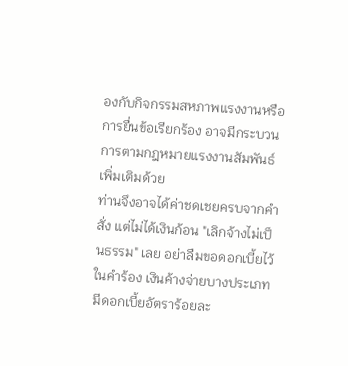องกับกิจกรรมสหภาพแรงงานหรือการยื่นข้อเรียกร้อง อาจมีกระบวนการตามกฎหมายแรงงานสัมพันธ์เพิ่มเติมด้วย
ท่านจึงอาจได้ค่าชดเชยครบจากคำสั่ง แต่ไม่ได้เงินก้อน "เลิกจ้างไม่เป็นธรรม" เลย อย่าลืมขอดอกเบี้ยไว้ในคำร้อง เงินค้างจ่ายบางประเภทมีดอกเบี้ยอัตราร้อยละ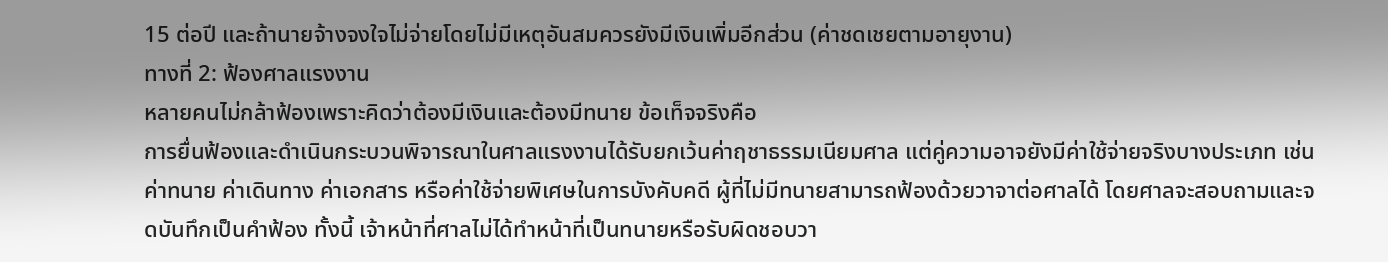15 ต่อปี และถ้านายจ้างจงใจไม่จ่ายโดยไม่มีเหตุอันสมควรยังมีเงินเพิ่มอีกส่วน (ค่าชดเชยตามอายุงาน)
ทางที่ 2: ฟ้องศาลแรงงาน
หลายคนไม่กล้าฟ้องเพราะคิดว่าต้องมีเงินและต้องมีทนาย ข้อเท็จจริงคือ
การยื่นฟ้องและดำเนินกระบวนพิจารณาในศาลแรงงานได้รับยกเว้นค่าฤชาธรรมเนียมศาล แต่คู่ความอาจยังมีค่าใช้จ่ายจริงบางประเภท เช่น ค่าทนาย ค่าเดินทาง ค่าเอกสาร หรือค่าใช้จ่ายพิเศษในการบังคับคดี ผู้ที่ไม่มีทนายสามารถฟ้องด้วยวาจาต่อศาลได้ โดยศาลจะสอบถามและจดบันทึกเป็นคำฟ้อง ทั้งนี้ เจ้าหน้าที่ศาลไม่ได้ทำหน้าที่เป็นทนายหรือรับผิดชอบวา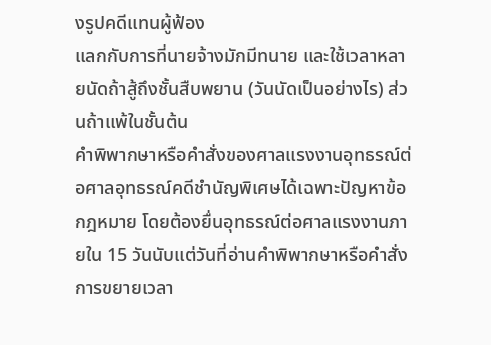งรูปคดีแทนผู้ฟ้อง
แลกกับการที่นายจ้างมักมีทนาย และใช้เวลาหลายนัดถ้าสู้ถึงชั้นสืบพยาน (วันนัดเป็นอย่างไร) ส่วนถ้าแพ้ในชั้นต้น
คำพิพากษาหรือคำสั่งของศาลแรงงานอุทธรณ์ต่อศาลอุทธรณ์คดีชำนัญพิเศษได้เฉพาะปัญหาข้อกฎหมาย โดยต้องยื่นอุทธรณ์ต่อศาลแรงงานภายใน 15 วันนับแต่วันที่อ่านคำพิพากษาหรือคำสั่ง การขยายเวลา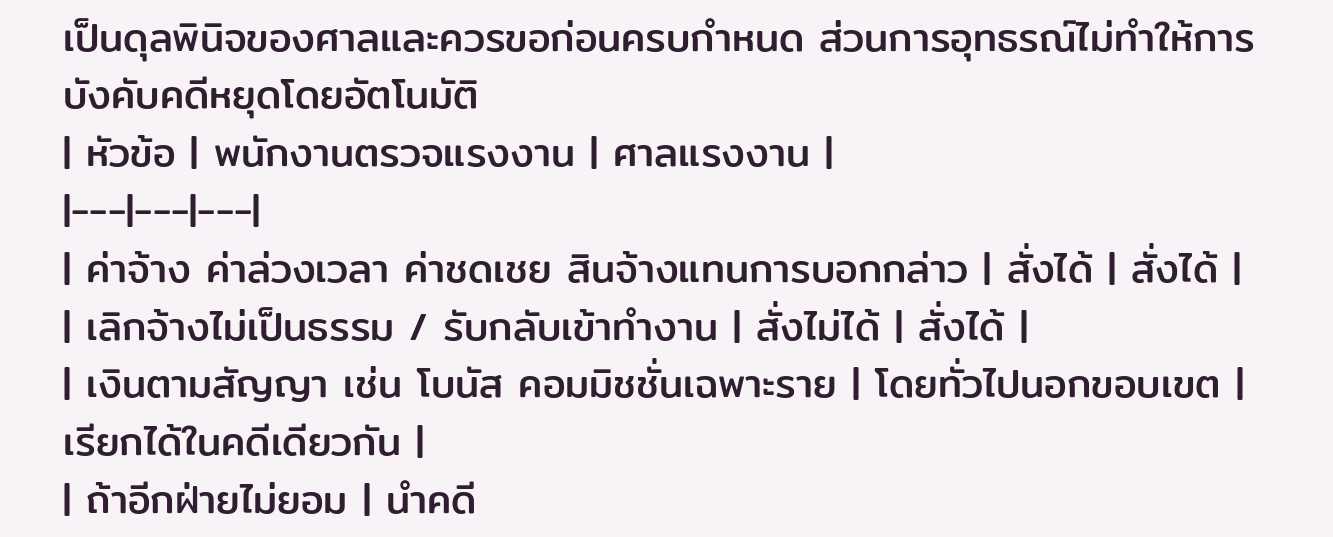เป็นดุลพินิจของศาลและควรขอก่อนครบกำหนด ส่วนการอุทธรณ์ไม่ทำให้การบังคับคดีหยุดโดยอัตโนมัติ
| หัวข้อ | พนักงานตรวจแรงงาน | ศาลแรงงาน |
|---|---|---|
| ค่าจ้าง ค่าล่วงเวลา ค่าชดเชย สินจ้างแทนการบอกกล่าว | สั่งได้ | สั่งได้ |
| เลิกจ้างไม่เป็นธรรม / รับกลับเข้าทำงาน | สั่งไม่ได้ | สั่งได้ |
| เงินตามสัญญา เช่น โบนัส คอมมิชชั่นเฉพาะราย | โดยทั่วไปนอกขอบเขต | เรียกได้ในคดีเดียวกัน |
| ถ้าอีกฝ่ายไม่ยอม | นำคดี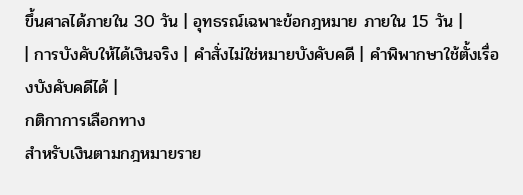ขึ้นศาลได้ภายใน 30 วัน | อุทธรณ์เฉพาะข้อกฎหมาย ภายใน 15 วัน |
| การบังคับให้ได้เงินจริง | คำสั่งไม่ใช่หมายบังคับคดี | คำพิพากษาใช้ตั้งเรื่องบังคับคดีได้ |
กติกาการเลือกทาง
สำหรับเงินตามกฎหมายราย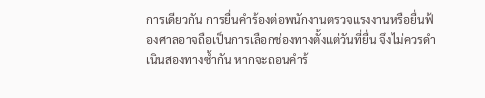การเดียวกัน การยื่นคำร้องต่อพนักงานตรวจแรงงานหรือยื่นฟ้องศาลอาจถือเป็นการเลือกช่องทางตั้งแต่วันที่ยื่น จึงไม่ควรดำเนินสองทางซ้ำกัน หากจะถอนคำร้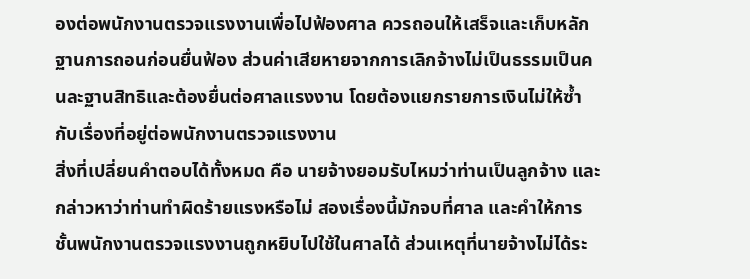องต่อพนักงานตรวจแรงงานเพื่อไปฟ้องศาล ควรถอนให้เสร็จและเก็บหลักฐานการถอนก่อนยื่นฟ้อง ส่วนค่าเสียหายจากการเลิกจ้างไม่เป็นธรรมเป็นคนละฐานสิทธิและต้องยื่นต่อศาลแรงงาน โดยต้องแยกรายการเงินไม่ให้ซ้ำกับเรื่องที่อยู่ต่อพนักงานตรวจแรงงาน
สิ่งที่เปลี่ยนคำตอบได้ทั้งหมด คือ นายจ้างยอมรับไหมว่าท่านเป็นลูกจ้าง และกล่าวหาว่าท่านทำผิดร้ายแรงหรือไม่ สองเรื่องนี้มักจบที่ศาล และคำให้การชั้นพนักงานตรวจแรงงานถูกหยิบไปใช้ในศาลได้ ส่วนเหตุที่นายจ้างไม่ได้ระ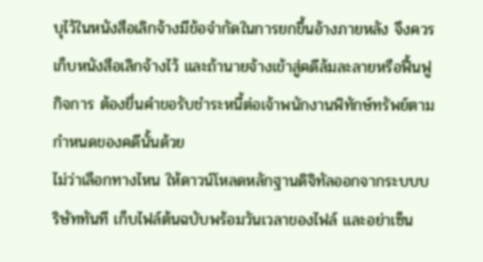บุไว้ในหนังสือเลิกจ้างมีข้อจำกัดในการยกขึ้นอ้างภายหลัง จึงควรเก็บหนังสือเลิกจ้างไว้ และถ้านายจ้างเข้าสู่คดีล้มละลายหรือฟื้นฟูกิจการ ต้องยื่นคำขอรับชำระหนี้ต่อเจ้าพนักงานพิทักษ์ทรัพย์ตามกำหนดของคดีนั้นด้วย
ไม่ว่าเลือกทางไหน ให้ดาวน์โหลดหลักฐานดิจิทัลออกจากระบบบริษัททันที เก็บไฟล์ต้นฉบับพร้อมวันเวลาของไฟล์ และอย่าเซ็น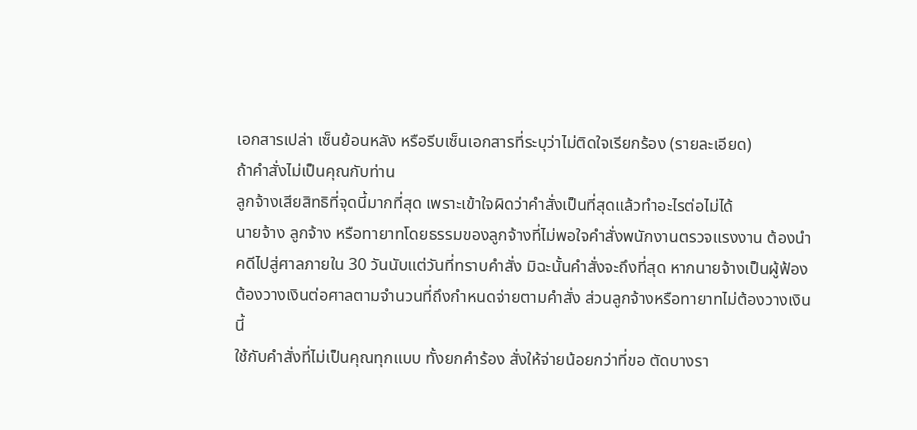เอกสารเปล่า เซ็นย้อนหลัง หรือรีบเซ็นเอกสารที่ระบุว่าไม่ติดใจเรียกร้อง (รายละเอียด)
ถ้าคำสั่งไม่เป็นคุณกับท่าน
ลูกจ้างเสียสิทธิที่จุดนี้มากที่สุด เพราะเข้าใจผิดว่าคำสั่งเป็นที่สุดแล้วทำอะไรต่อไม่ได้
นายจ้าง ลูกจ้าง หรือทายาทโดยธรรมของลูกจ้างที่ไม่พอใจคำสั่งพนักงานตรวจแรงงาน ต้องนำคดีไปสู่ศาลภายใน 30 วันนับแต่วันที่ทราบคำสั่ง มิฉะนั้นคำสั่งจะถึงที่สุด หากนายจ้างเป็นผู้ฟ้อง ต้องวางเงินต่อศาลตามจำนวนที่ถึงกำหนดจ่ายตามคำสั่ง ส่วนลูกจ้างหรือทายาทไม่ต้องวางเงินนี้
ใช้กับคำสั่งที่ไม่เป็นคุณทุกแบบ ทั้งยกคำร้อง สั่งให้จ่ายน้อยกว่าที่ขอ ตัดบางรา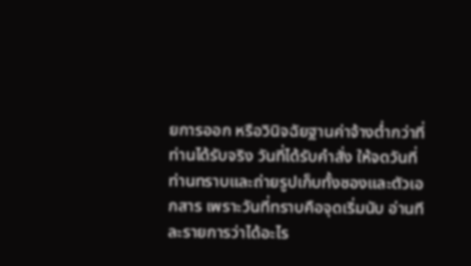ยการออก หรือวินิจฉัยฐานค่าจ้างต่ำกว่าที่ท่านได้รับจริง วันที่ได้รับคำสั่ง ให้จดวันที่ท่านทราบและถ่ายรูปเก็บทั้งซองและตัวเอกสาร เพราะวันที่ทราบคือจุดเริ่มนับ อ่านทีละรายการว่าได้อะไร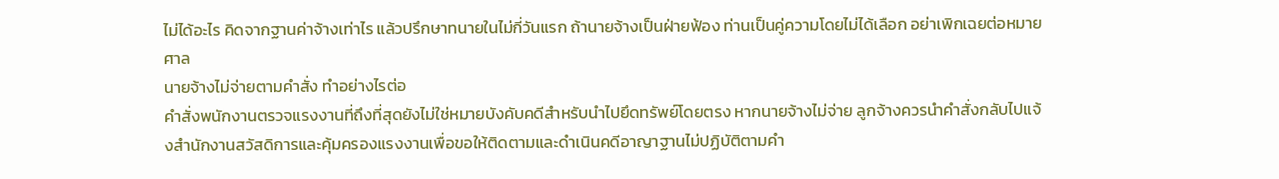ไม่ได้อะไร คิดจากฐานค่าจ้างเท่าไร แล้วปรึกษาทนายในไม่กี่วันแรก ถ้านายจ้างเป็นฝ่ายฟ้อง ท่านเป็นคู่ความโดยไม่ได้เลือก อย่าเพิกเฉยต่อหมายศาล
นายจ้างไม่จ่ายตามคำสั่ง ทำอย่างไรต่อ
คำสั่งพนักงานตรวจแรงงานที่ถึงที่สุดยังไม่ใช่หมายบังคับคดีสำหรับนำไปยึดทรัพย์โดยตรง หากนายจ้างไม่จ่าย ลูกจ้างควรนำคำสั่งกลับไปแจ้งสำนักงานสวัสดิการและคุ้มครองแรงงานเพื่อขอให้ติดตามและดำเนินคดีอาญาฐานไม่ปฏิบัติตามคำ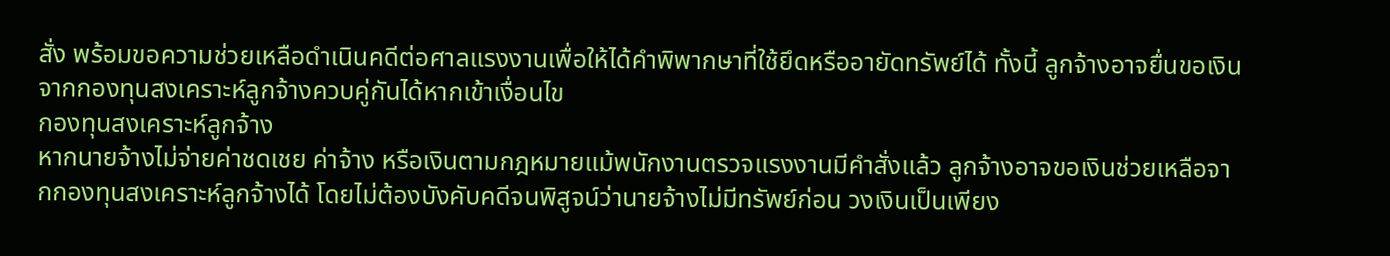สั่ง พร้อมขอความช่วยเหลือดำเนินคดีต่อศาลแรงงานเพื่อให้ได้คำพิพากษาที่ใช้ยึดหรืออายัดทรัพย์ได้ ทั้งนี้ ลูกจ้างอาจยื่นขอเงินจากกองทุนสงเคราะห์ลูกจ้างควบคู่กันได้หากเข้าเงื่อนไข
กองทุนสงเคราะห์ลูกจ้าง
หากนายจ้างไม่จ่ายค่าชดเชย ค่าจ้าง หรือเงินตามกฎหมายแม้พนักงานตรวจแรงงานมีคำสั่งแล้ว ลูกจ้างอาจขอเงินช่วยเหลือจากกองทุนสงเคราะห์ลูกจ้างได้ โดยไม่ต้องบังคับคดีจนพิสูจน์ว่านายจ้างไม่มีทรัพย์ก่อน วงเงินเป็นเพียง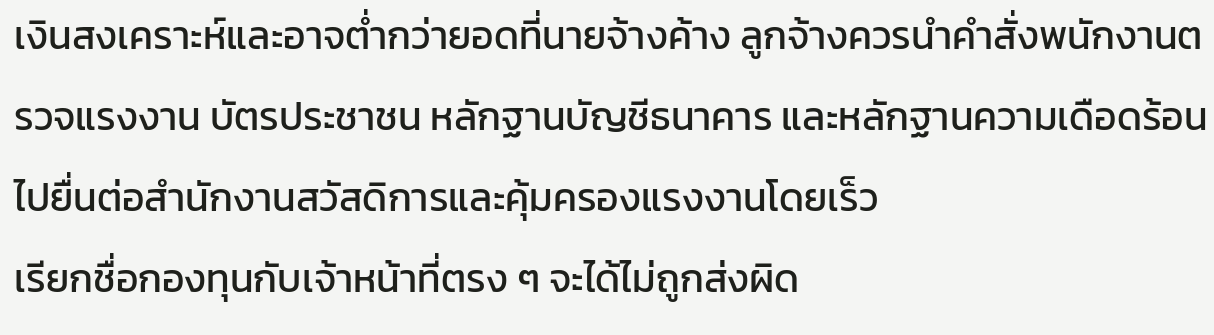เงินสงเคราะห์และอาจต่ำกว่ายอดที่นายจ้างค้าง ลูกจ้างควรนำคำสั่งพนักงานตรวจแรงงาน บัตรประชาชน หลักฐานบัญชีธนาคาร และหลักฐานความเดือดร้อนไปยื่นต่อสำนักงานสวัสดิการและคุ้มครองแรงงานโดยเร็ว
เรียกชื่อกองทุนกับเจ้าหน้าที่ตรง ๆ จะได้ไม่ถูกส่งผิด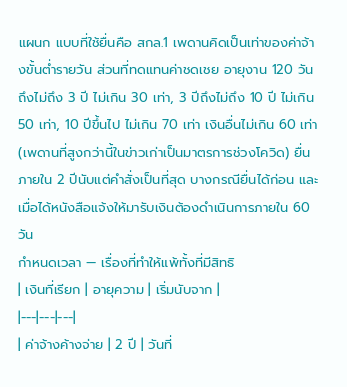แผนก แบบที่ใช้ยื่นคือ สกล.1 เพดานคิดเป็นเท่าของค่าจ้างขั้นต่ำรายวัน ส่วนที่ทดแทนค่าชดเชย อายุงาน 120 วันถึงไม่ถึง 3 ปี ไม่เกิน 30 เท่า, 3 ปีถึงไม่ถึง 10 ปี ไม่เกิน 50 เท่า, 10 ปีขึ้นไป ไม่เกิน 70 เท่า เงินอื่นไม่เกิน 60 เท่า (เพดานที่สูงกว่านี้ในข่าวเก่าเป็นมาตรการช่วงโควิด) ยื่นภายใน 2 ปีนับแต่คำสั่งเป็นที่สุด บางกรณียื่นได้ก่อน และเมื่อได้หนังสือแจ้งให้มารับเงินต้องดำเนินการภายใน 60 วัน
กำหนดเวลา — เรื่องที่ทำให้แพ้ทั้งที่มีสิทธิ
| เงินที่เรียก | อายุความ | เริ่มนับจาก |
|---|---|---|
| ค่าจ้างค้างจ่าย | 2 ปี | วันที่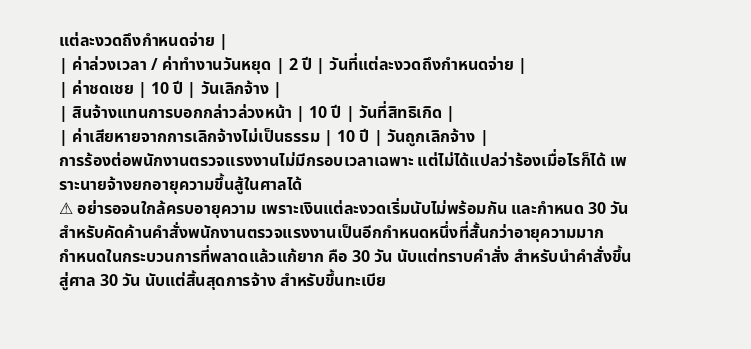แต่ละงวดถึงกำหนดจ่าย |
| ค่าล่วงเวลา / ค่าทำงานวันหยุด | 2 ปี | วันที่แต่ละงวดถึงกำหนดจ่าย |
| ค่าชดเชย | 10 ปี | วันเลิกจ้าง |
| สินจ้างแทนการบอกกล่าวล่วงหน้า | 10 ปี | วันที่สิทธิเกิด |
| ค่าเสียหายจากการเลิกจ้างไม่เป็นธรรม | 10 ปี | วันถูกเลิกจ้าง |
การร้องต่อพนักงานตรวจแรงงานไม่มีกรอบเวลาเฉพาะ แต่ไม่ได้แปลว่าร้องเมื่อไรก็ได้ เพราะนายจ้างยกอายุความขึ้นสู้ในศาลได้
⚠ อย่ารอจนใกล้ครบอายุความ เพราะเงินแต่ละงวดเริ่มนับไม่พร้อมกัน และกำหนด 30 วันสำหรับคัดค้านคำสั่งพนักงานตรวจแรงงานเป็นอีกกำหนดหนึ่งที่สั้นกว่าอายุความมาก
กำหนดในกระบวนการที่พลาดแล้วแก้ยาก คือ 30 วัน นับแต่ทราบคำสั่ง สำหรับนำคำสั่งขึ้นสู่ศาล 30 วัน นับแต่สิ้นสุดการจ้าง สำหรับขึ้นทะเบีย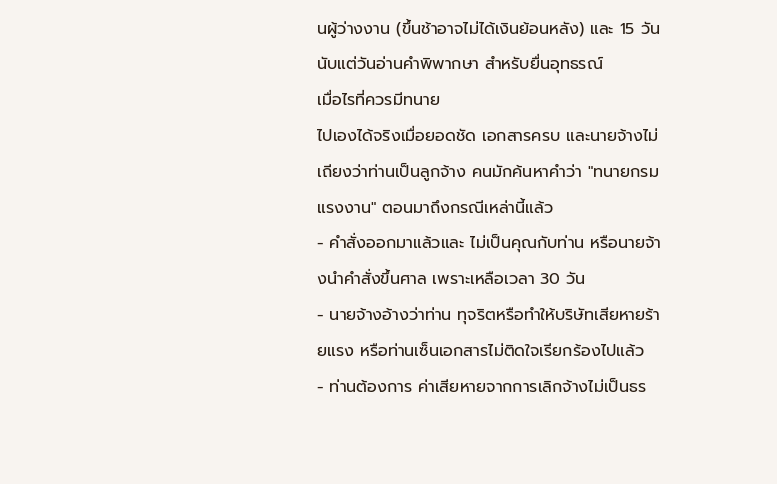นผู้ว่างงาน (ขึ้นช้าอาจไม่ได้เงินย้อนหลัง) และ 15 วัน นับแต่วันอ่านคำพิพากษา สำหรับยื่นอุทธรณ์
เมื่อไรที่ควรมีทนาย
ไปเองได้จริงเมื่อยอดชัด เอกสารครบ และนายจ้างไม่เถียงว่าท่านเป็นลูกจ้าง คนมักค้นหาคำว่า "ทนายกรมแรงงาน" ตอนมาถึงกรณีเหล่านี้แล้ว
- คำสั่งออกมาแล้วและ ไม่เป็นคุณกับท่าน หรือนายจ้างนำคำสั่งขึ้นศาล เพราะเหลือเวลา 30 วัน
- นายจ้างอ้างว่าท่าน ทุจริตหรือทำให้บริษัทเสียหายร้ายแรง หรือท่านเซ็นเอกสารไม่ติดใจเรียกร้องไปแล้ว
- ท่านต้องการ ค่าเสียหายจากการเลิกจ้างไม่เป็นธร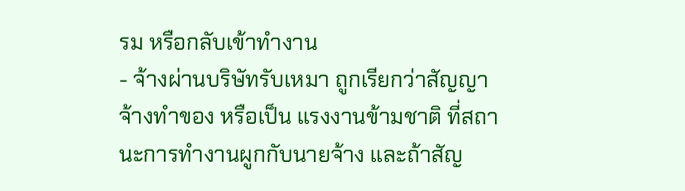รม หรือกลับเข้าทำงาน
- จ้างผ่านบริษัทรับเหมา ถูกเรียกว่าสัญญาจ้างทำของ หรือเป็น แรงงานข้ามชาติ ที่สถานะการทำงานผูกกับนายจ้าง และถ้าสัญ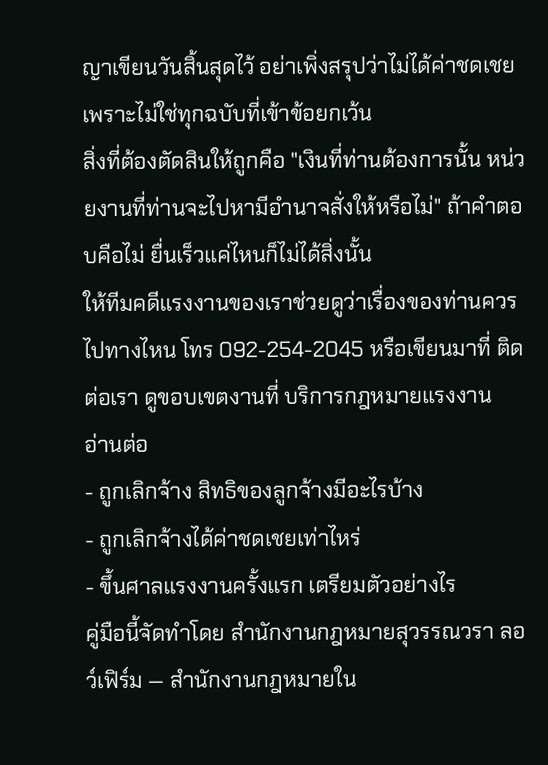ญาเขียนวันสิ้นสุดไว้ อย่าเพิ่งสรุปว่าไม่ได้ค่าชดเชย เพราะไม่ใช่ทุกฉบับที่เข้าข้อยกเว้น
สิ่งที่ต้องตัดสินให้ถูกคือ "เงินที่ท่านต้องการนั้น หน่วยงานที่ท่านจะไปหามีอำนาจสั่งให้หรือไม่" ถ้าคำตอบคือไม่ ยื่นเร็วแค่ไหนก็ไม่ได้สิ่งนั้น
ให้ทีมคดีแรงงานของเราช่วยดูว่าเรื่องของท่านควรไปทางไหน โทร 092-254-2045 หรือเขียนมาที่ ติดต่อเรา ดูขอบเขตงานที่ บริการกฎหมายแรงงาน
อ่านต่อ
- ถูกเลิกจ้าง สิทธิของลูกจ้างมีอะไรบ้าง
- ถูกเลิกจ้างได้ค่าชดเชยเท่าไหร่
- ขึ้นศาลแรงงานครั้งแรก เตรียมตัวอย่างไร
คู่มือนี้จัดทำโดย สำนักงานกฎหมายสุวรรณวรา ลอว์เฟิร์ม — สำนักงานกฎหมายใน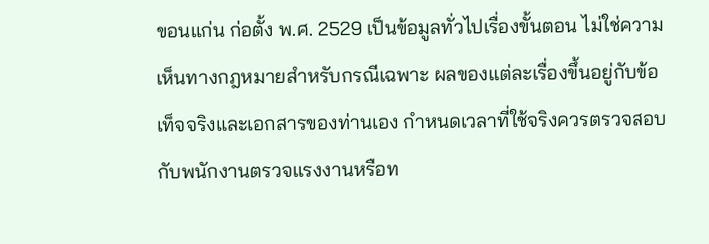ขอนแก่น ก่อตั้ง พ.ศ. 2529 เป็นข้อมูลทั่วไปเรื่องขั้นตอน ไม่ใช่ความเห็นทางกฎหมายสำหรับกรณีเฉพาะ ผลของแต่ละเรื่องขึ้นอยู่กับข้อเท็จจริงและเอกสารของท่านเอง กำหนดเวลาที่ใช้จริงควรตรวจสอบกับพนักงานตรวจแรงงานหรือท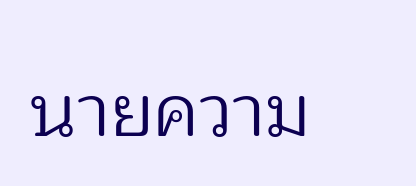นายความ